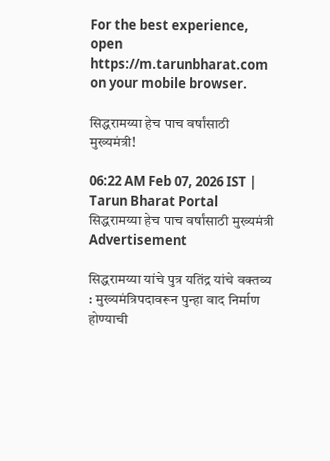For the best experience, open
https://m.tarunbharat.com
on your mobile browser.

सिद्धरामय्या हेच पाच वर्षांसाठी मुख्यमंत्री!

06:22 AM Feb 07, 2026 IST | Tarun Bharat Portal
सिद्धरामय्या हेच पाच वर्षांसाठी मुख्यमंत्री
Advertisement

सिद्धरामय्या यांचे पुत्र यतिंद्र यांचे वक्तव्य : मुख्यमंत्रिपदावरून पुन्हा वाद निर्माण होण्याची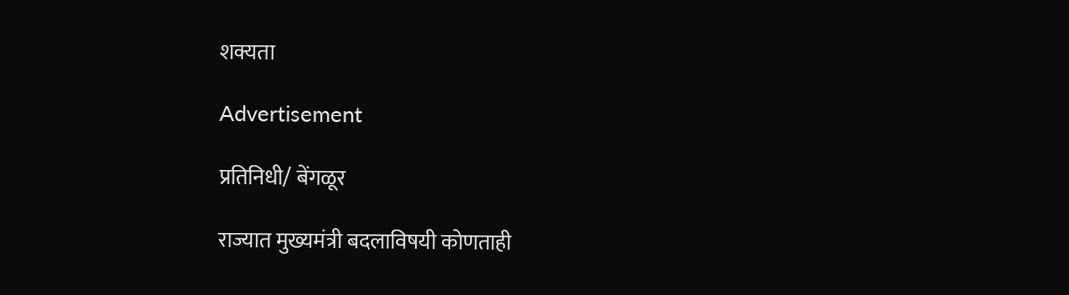शक्यता

Advertisement

प्रतिनिधी/ बेंगळूर

राज्यात मुख्यमंत्री बदलाविषयी कोणताही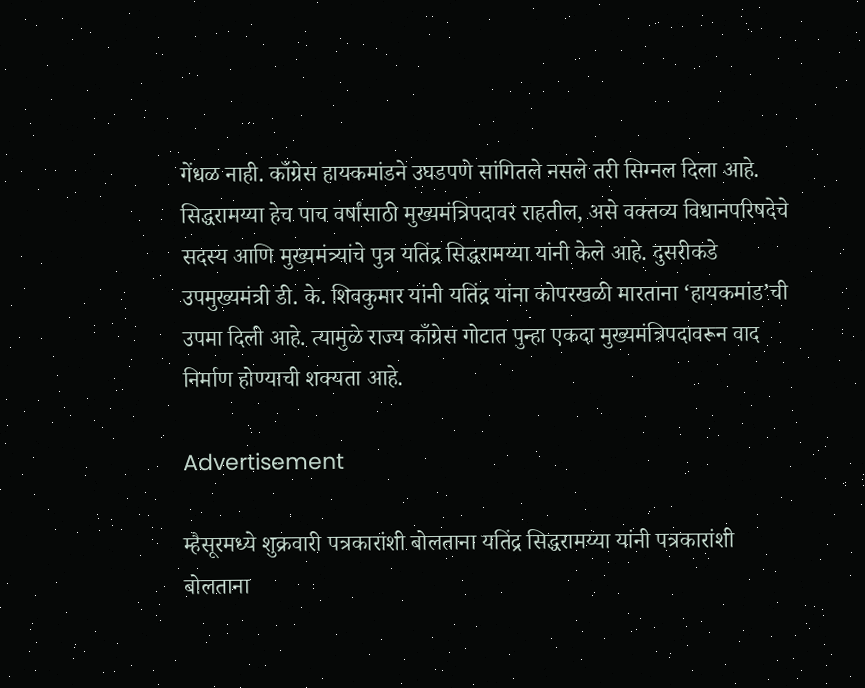गेंधळ नाही. काँग्रेस हायकमांडने उघडपणे सांगितले नसले तरी सिग्नल दिला आहे. सिद्धरामय्या हेच पाच वर्षांसाठी मुख्यमंत्रिपदावर राहतील, असे वक्तव्य विधानपरिषदेचे सदस्य आणि मुख्यमंत्र्यांचे पुत्र यतिंद्र सिद्धरामय्या यांनी केले आहे. दुसरीकडे उपमुख्यमंत्री डी. के. शिवकुमार यांनी यतिंद्र यांना कोपरखळी मारताना ‘हायकमांड’ची उपमा दिली आहे. त्यामुळे राज्य काँग्रेस गोटात पुन्हा एकदा मुख्यमंत्रिपदावरून वाद निर्माण होण्याची शक्यता आहे.

Advertisement

म्हैसूरमध्ये शुक्रवारी पत्रकारांशी बोलताना यतिंद्र सिद्धरामय्या यांनी पत्रकारांशी बोलताना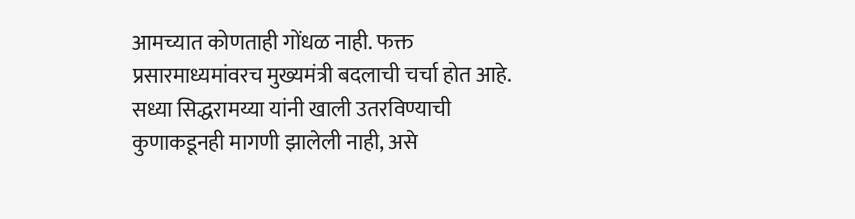आमच्यात कोणताही गोंधळ नाही. फक्त प्रसारमाध्यमांवरच मुख्यमंत्री बदलाची चर्चा होत आहे. सध्या सिद्धरामय्या यांनी खाली उतरविण्याची कुणाकडूनही मागणी झालेली नाही, असे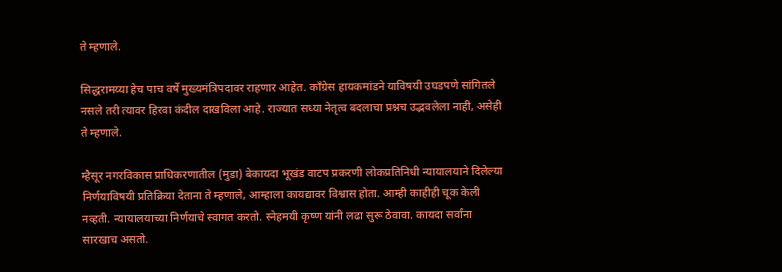ते म्हणाले.

सिद्धरामय्या हेच पाच वर्षे मुख्यमंत्रिपदावर राहणार आहेत. काँग्रेस हायकमांडने याविषयी उघडपणे सांगितले नसले तरी त्यावर हिरवा कंदील दाखविला आहे. राज्यात सध्या नेतृत्व बदलाचा प्रश्नच उद्भवलेला नाही, असेही ते म्हणाले.

म्हैसूर नगरविकास प्राधिकरणातील (मुडा) बेकायदा भूखंड वाटप प्रकरणी लोकप्रतिनिधी न्यायालयाने दिलेल्या निर्णयाविषयी प्रतिक्रिया देताना ते म्हणाले, आम्हाला कायद्यावर विश्वास होता. आम्ही काहीही चूक केली नव्हती. न्यायालयाच्या निर्णयाचे स्वागत करतो. स्नेहमयी कृष्ण यांनी लढा सुरू ठेवावा. कायदा सर्वांना सारखाच असतो.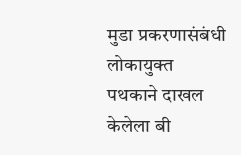मुडा प्रकरणासंबंधी लोकायुक्त पथकाने दाखल केलेला बी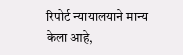रिपोर्ट न्यायालयाने मान्य केला आहे,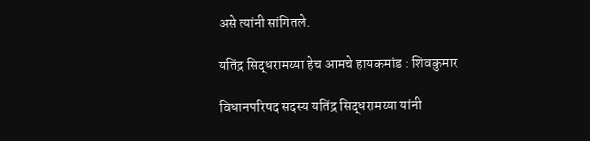असे त्यांनी सांगितले.

यतिंद्र सिद्धरामय्या हेच आमचे हायकमांड : शिवकुमार

विधानपरिषद सदस्य यतिंद्र सिद्धरामय्या यांनी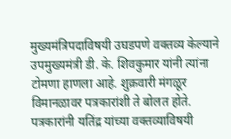मुख्यमंत्रिपदाविषयी उघडपणे वक्तव्य केल्याने उपमुख्यमंत्री डी. के. शिवकुमार यांनी त्यांना टोमणा हाणला आहे. शुक्रवारी मंगळूर विमानळावर पत्रकारांशी ते बोलत होते. पत्रकारांनी यतिंद्र यांच्या वक्तव्याविषयी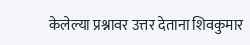केलेल्या प्रश्नावर उत्तर देताना शिवकुमार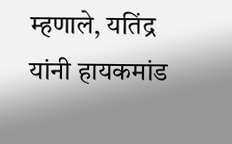म्हणाले, यतिंद्र यांनी हायकमांड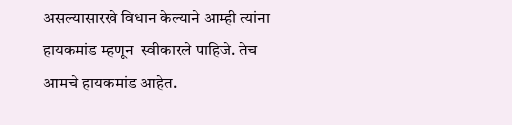असल्यासारखे विधान केल्याने आम्ही त्यांना हायकमांड म्हणून  स्वीकारले पाहिजे. तेच आमचे हायकमांड आहेत.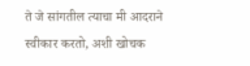ते जे सांगतील त्याचा मी आदराने स्वीकार करतो, अशी खोचक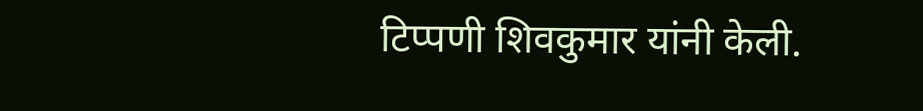टिप्पणी शिवकुमार यांनी केली.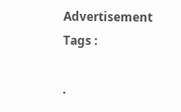Advertisement
Tags :

.